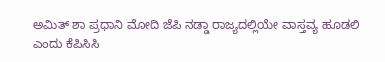ಅಮಿತ್ ಶಾ ಪ್ರಧಾನಿ ಮೋದಿ ಜೆಪಿ ನಡ್ಡಾ ರಾಜ್ಯದಲ್ಲಿಯೇ ವಾಸ್ತವ್ಯ ಹೂಡಲಿ ಎಂದು ಕೆಪಿಸಿಸಿ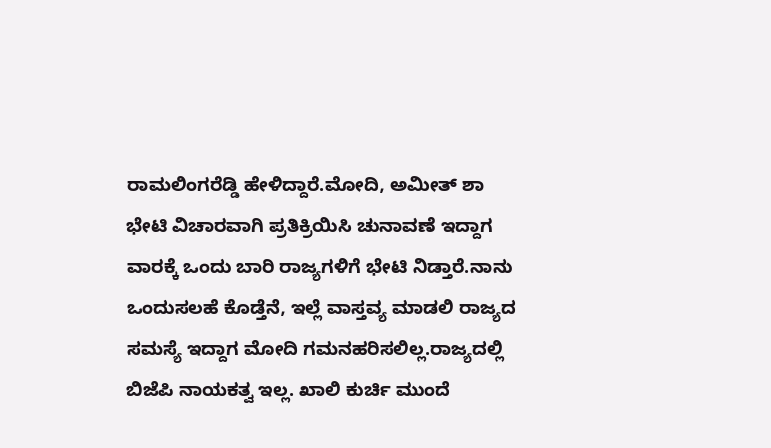ರಾಮಲಿಂಗರೆಡ್ಡಿ ಹೇಳಿದ್ದಾರೆ.ಮೋದಿ, ಅಮೀತ್ ಶಾ ಭೇಟಿ ವಿಚಾರವಾಗಿ ಪ್ರತಿಕ್ರಿಯಿಸಿ ಚುನಾವಣೆ ಇದ್ದಾಗ ವಾರಕ್ಕೆ ಒಂದು ಬಾರಿ ರಾಜ್ಯಗಳಿಗೆ ಭೇಟಿ ನಿಡ್ತಾರೆ.ನಾನು ಒಂದುಸಲಹೆ ಕೊಡ್ತೆನೆ, ಇಲ್ಲೆ ವಾಸ್ತವ್ಯ ಮಾಡಲಿ ರಾಜ್ಯದ ಸಮಸ್ಯೆ ಇದ್ದಾಗ ಮೋದಿ ಗಮನಹರಿಸಲಿಲ್ಲ.ರಾಜ್ಯದಲ್ಲಿ ಬಿಜೆಪಿ ನಾಯಕತ್ವ ಇಲ್ಲ. ಖಾಲಿ ಕುರ್ಚಿ ಮುಂದೆ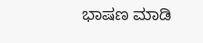ಭಾಷಣ ಮಾಡಿ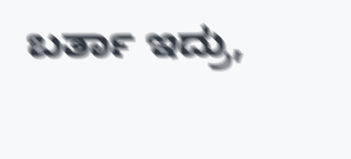ಬರ್ತಾ ಇದ್ರು,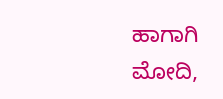ಹಾಗಾಗಿ ಮೋದಿ,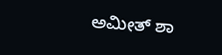ಅಮೀತ್ ಶಾ